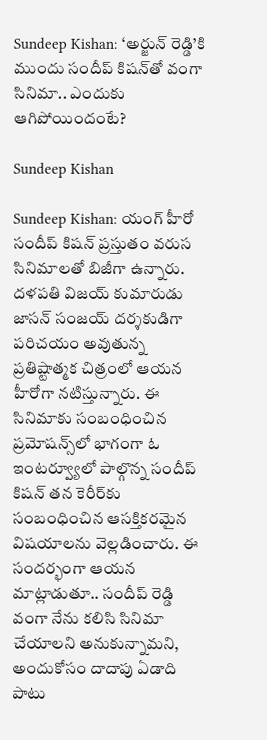Sundeep Kishan: ‘అర్జున్ రెడ్డి’కి ముందు సందీప్ కిషన్‌తో వంగా సినిమా.. ఎందుకు ఆగిపోయిందంటే?

Sundeep Kishan

Sundeep Kishan: యంగ్ హీరో సందీప్ కిషన్ ప్రస్తుతం వరుస సినిమాలతో బిజీగా ఉన్నారు. దళపతి విజయ్ కుమారుడు జాసన్ సంజయ్ దర్శకుడిగా పరిచయం అవుతున్న ప్రతిష్టాత్మక చిత్రంలో ఆయన హీరోగా నటిస్తున్నారు. ఈ సినిమాకు సంబంధించిన ప్రమోషన్స్‌లో భాగంగా ఓ ఇంటర్వ్యూలో పాల్గొన్న సందీప్ కిషన్ తన కెరీర్‌కు సంబంధించిన ఆసక్తికరమైన విషయాలను వెల్లడించారు. ఈ సందర్భంగా ఆయన మాట్లాడుతూ.. సందీప్ రెడ్డి వంగా నేను కలిసి సినిమా చేయాలని అనుకున్నామని, అందుకోసం దాదాపు ఏడాది పాటు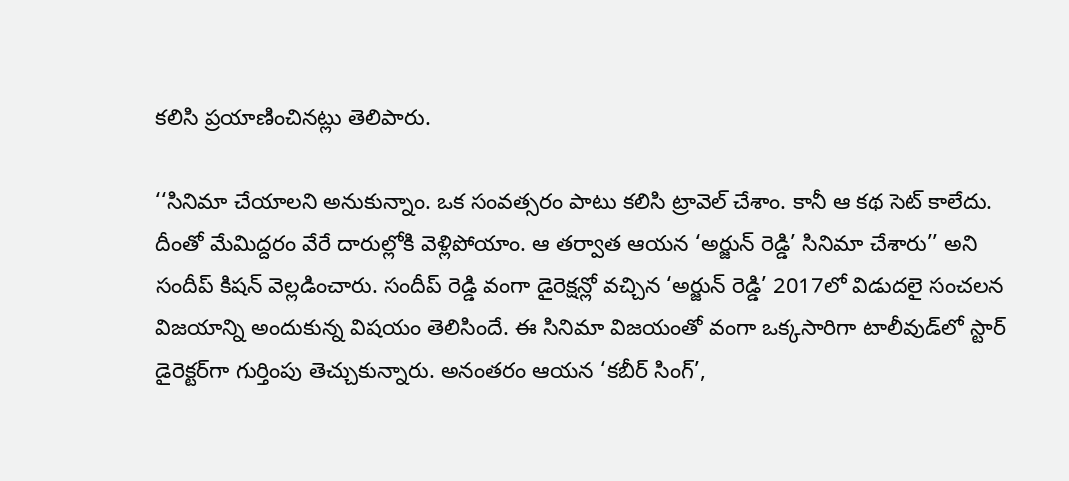కలిసి ప్రయాణించినట్లు తెలిపారు.

‘‘సినిమా చేయాలని అనుకున్నాం. ఒక సంవత్సరం పాటు కలిసి ట్రావెల్ చేశాం. కానీ ఆ కథ సెట్ కాలేదు. దీంతో మేమిద్దరం వేరే దారుల్లోకి వెళ్లిపోయాం. ఆ తర్వాత ఆయన ‘అర్జున్ రెడ్డి’ సినిమా చేశారు’’ అని సందీప్ కిషన్ వెల్లడించారు. సందీప్ రెడ్డి వంగా డైరెక్షన్లో వచ్చిన ‘అర్జున్ రెడ్డి’ 2017లో విడుదలై సంచలన విజయాన్ని అందుకున్న విషయం తెలిసిందే. ఈ సినిమా విజయంతో వంగా ఒక్కసారిగా టాలీవుడ్‌లో స్టార్ డైరెక్టర్‌గా గుర్తింపు తెచ్చుకున్నారు. అనంతరం ఆయన ‘కబీర్ సింగ్’,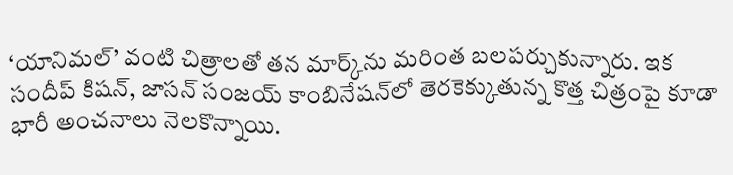‘యానిమల్’ వంటి చిత్రాలతో తన మార్క్‌ను మరింత బలపర్చుకున్నారు. ఇక సందీప్ కిషన్, జాసన్ సంజయ్ కాంబినేషన్‌లో తెరకెక్కుతున్న కొత్త చిత్రంపై కూడా భారీ అంచనాలు నెలకొన్నాయి.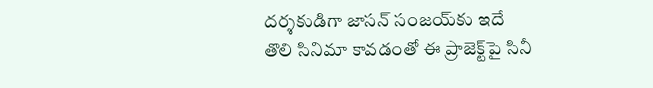దర్శకుడిగా జాసన్ సంజయ్‌కు ఇదే తొలి సినిమా కావడంతో ఈ ప్రాజెక్ట్‌పై సినీ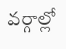వర్గాల్లో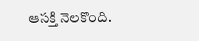ఆసక్తి నెలకొంది.